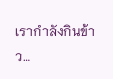เรากำลังกินข้าว…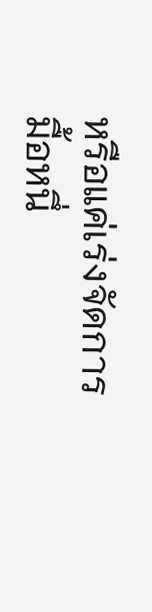หรือแค่เร่งจัดการมื้อหนึ่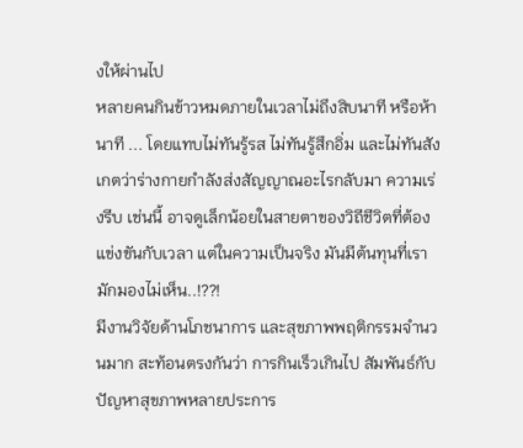งให้ผ่านไป
หลายคนกินข้าวหมดภายในเวลาไม่ถึงสิบนาที หรือห้านาที ... โดยแทบไม่ทันรู้รส ไม่ทันรู้สึกอิ่ม และไม่ทันสังเกตว่าร่างกายกำลังส่งสัญญาณอะไรกลับมา ความเร่งรีบ เช่นนี้ อาจดูเล็กน้อยในสายตาของวิถีชีวิตที่ต้องแข่งขันกับเวลา แต่ในความเป็นจริง มันมีต้นทุนที่เรามักมองไม่เห็น..!??!
มีงานวิจัยด้านโภชนาการ และสุขภาพพฤติกรรมจำนวนมาก สะท้อนตรงกันว่า การกินเร็วเกินไป สัมพันธ์กับปัญหาสุขภาพหลายประการ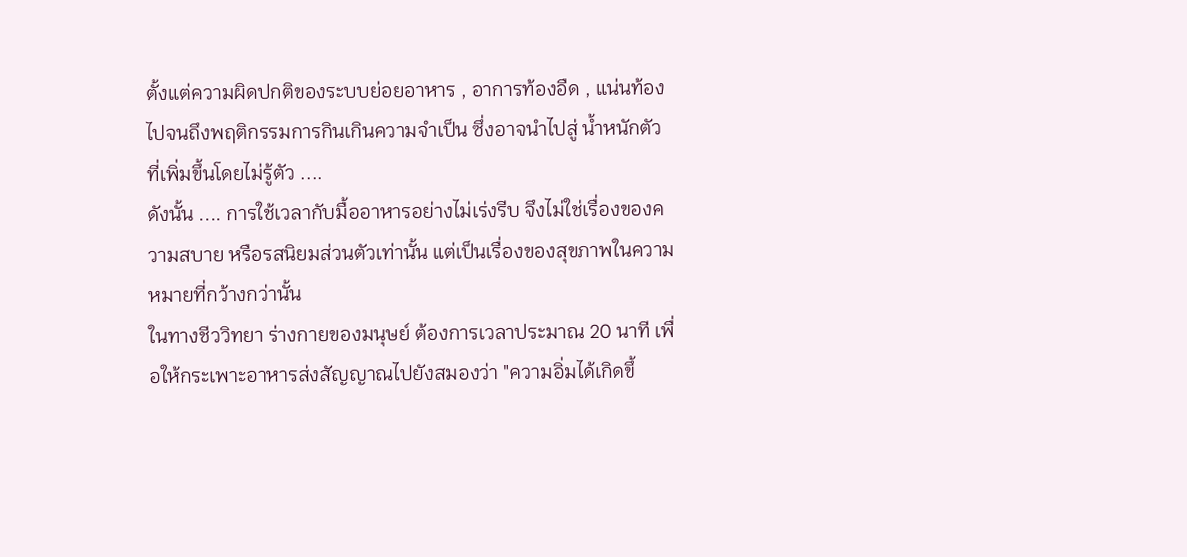ตั้งแต่ความผิดปกติของระบบย่อยอาหาร , อาการท้องอืด , แน่นท้อง ไปจนถึงพฤติกรรมการกินเกินความจำเป็น ซึ่งอาจนำไปสู่ น้ำหนักตัวที่เพิ่มขึ้นโดยไม่รู้ตัว ....
ดังนั้น .... การใช้เวลากับมื้ออาหารอย่างไม่เร่งรีบ จึงไม่ใช่เรื่องของความสบาย หรือรสนิยมส่วนตัวเท่านั้น แต่เป็นเรื่องของสุขภาพในความหมายที่กว้างกว่านั้น
ในทางชีววิทยา ร่างกายของมนุษย์ ต้องการเวลาประมาณ 20 นาที เพื่อให้กระเพาะอาหารส่งสัญญาณไปยังสมองว่า "ความอิ่มได้เกิดขึ้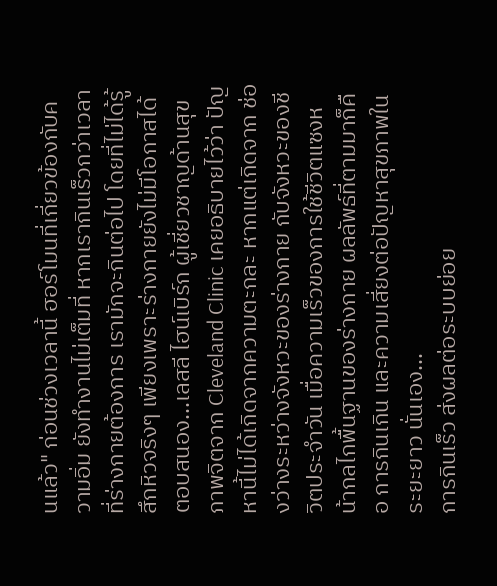นแล้ว" ก่อนช่วงเวลานี้ ฮอร์โมนที่เกี่ยวข้องกับความอิ่ม ยังทำงานไม่เต็มที่ หากเรากินเร็วกว่าเวลาที่ร่างกายต้องการ เรามักจะกินต่อไป โดยที่ไม่ได้รู้สึกหิวจริงๆ เพียงเพราะร่างกายยังไม่มีโอกาสได้ตอบสนอง...เลสลี ไฮน์เบิร์ก ผู้เชี่ยวชาญด้านสุขภาพจิตจาก Cleveland Clinic เคยอธิบายไว้ว่า ปัญหานี้ไม่ได้เกิดจากความตะกละ หากแต่เกิดจาก ช่องว่างระหว่างจังหวะของร่างกาย กับจังหวะของชีวิตประจำวัน เมื่อความเร็วของการใช้ชีวิตแซงหน้ากลไกพื้นฐานของร่างกาย ผลลัพธ์ที่ตามมาก็คือ การกินเกิน และความเสี่ยงต่อปัญหาสุขภาพในระยะยาว นั่นเอง...
การกินเร็ว ส่งผลต่อระบบย่อย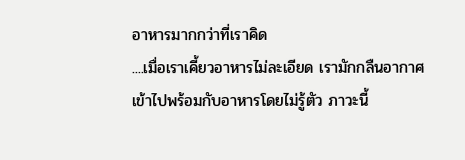อาหารมากกว่าที่เราคิด
....เมื่อเราเคี้ยวอาหารไม่ละเอียด เรามักกลืนอากาศเข้าไปพร้อมกับอาหารโดยไม่รู้ตัว ภาวะนี้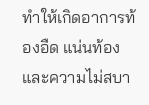ทำให้เกิดอาการท้องอืด แน่นท้อง และความไม่สบา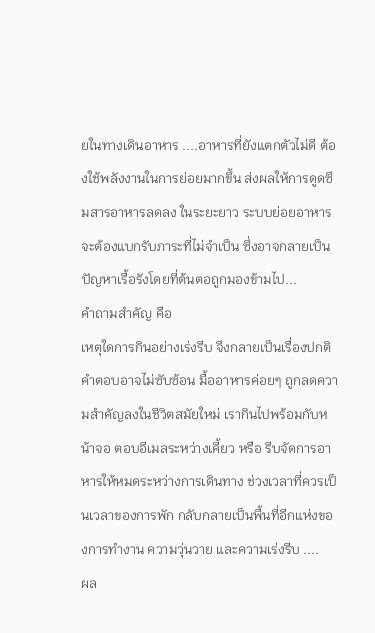ยในทางเดินอาหาร ....อาหารที่ยังแตกตัวไม่ดี ต้องใช้พลังงานในการย่อยมากขึ้น ส่งผลให้การดูดซึมสารอาหารลดลง ในระยะยาว ระบบย่อยอาหาร จะต้องแบกรับภาระที่ไม่จำเป็น ซึ่งอาจกลายเป็นปัญหาเรื้อรังโดยที่ต้นตอถูกมองข้ามไป...
คำถามสำคัญ คือ
เหตุใดการกินอย่างเร่งรีบ จึงกลายเป็นเรื่องปกติ คำตอบอาจไม่ซับซ้อน มื้ออาหารค่อยๆ ถูกลดความสำคัญลงในชีวิตสมัยใหม่ เรากินไปพร้อมกับหน้าจอ ตอบอีเมลระหว่างเคี้ยว หรือ รีบจัดการอาหารให้หมดระหว่างการเดินทาง ช่วงเวลาที่ควรเป็นเวลาของการพัก กลับกลายเป็นพื้นที่อีกแห่งของการทำงาน ความวุ่นวาย และความเร่งรีบ ....
ผล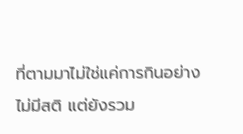ที่ตามมาไม่ใช่แค่การกินอย่างไม่มีสติ แต่ยังรวม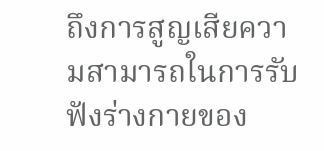ถึงการสูญเสียความสามารถในการรับฟังร่างกายของ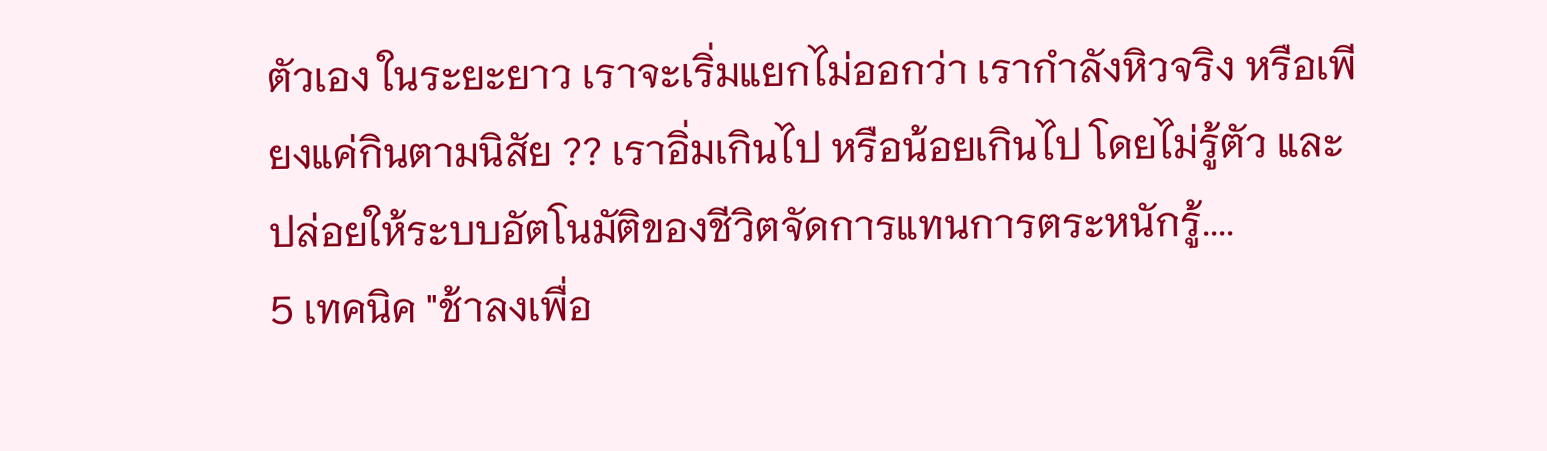ตัวเอง ในระยะยาว เราจะเริ่มแยกไม่ออกว่า เรากำลังหิวจริง หรือเพียงแค่กินตามนิสัย ?? เราอิ่มเกินไป หรือน้อยเกินไป โดยไม่รู้ตัว และปล่อยให้ระบบอัตโนมัติของชีวิตจัดการแทนการตระหนักรู้....
5 เทคนิค "ช้าลงเพื่อ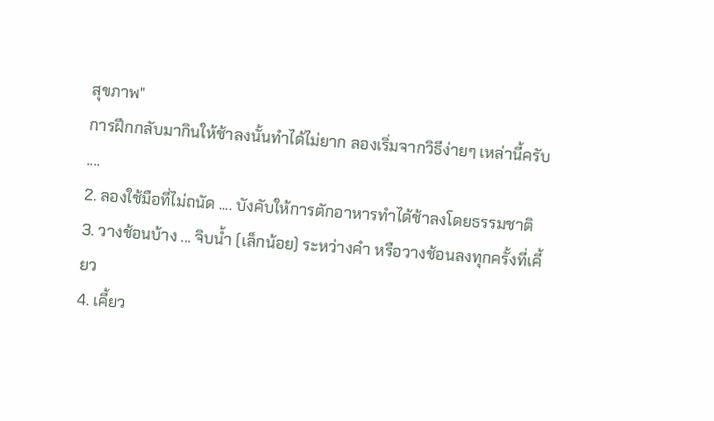สุขภาพ"
การฝึกกลับมากินให้ช้าลงนั้นทำได้ไม่ยาก ลองเริ่มจากวิธีง่ายๆ เหล่านี้ครับ ....
2. ลองใช้มือที่ไม่ถนัด .... บังคับให้การตักอาหารทำได้ช้าลงโดยธรรมชาติ
3. วางช้อนบ้าง ... จิบน้ำ (เล็กน้อย) ระหว่างคำ หรือวางช้อนลงทุกครั้งที่เคี้ยว
4. เคี้ยว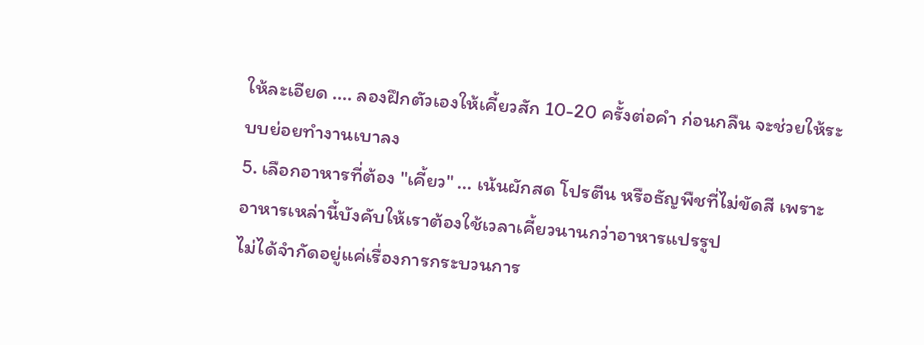ให้ละเอียด .... ลองฝึกตัวเองให้เคี้ยวสัก 10-20 ครั้งต่อคำ ก่อนกลืน จะช่วยให้ระบบย่อยทำงานเบาลง
5. เลือกอาหารที่ต้อง "เคี้ยว" ... เน้นผักสด โปรตีน หรือธัญพืชที่ไม่ขัดสี เพราะอาหารเหล่านี้บังคับให้เราต้องใช้เวลาเคี้ยวนานกว่าอาหารแปรรูป
ไม่ได้จำกัดอยู่แค่เรื่องการกระบวนการ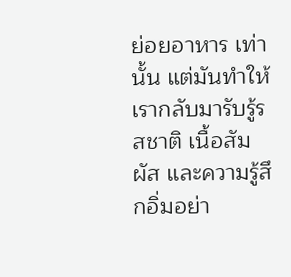ย่อยอาหาร เท่านั้น แต่มันทำให้เรากลับมารับรู้รสชาติ เนื้อสัมผัส และความรู้สึกอิ่มอย่า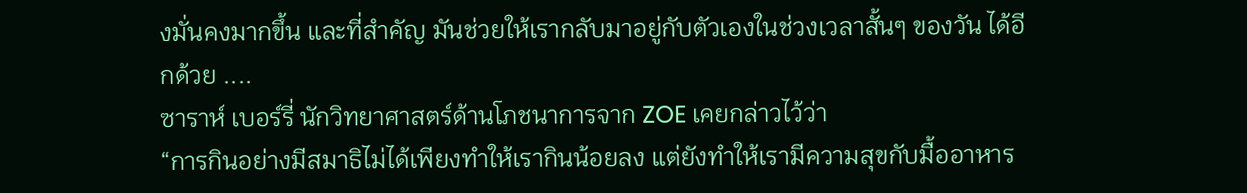งมั่นคงมากขึ้น และที่สำคัญ มันช่วยให้เรากลับมาอยู่กับตัวเองในช่วงเวลาสั้นๆ ของวัน ได้อีกด้วย ....
ซาราห์ เบอร์รี่ นักวิทยาศาสตร์ด้านโภชนาการจาก ZOE เคยกล่าวไว้ว่า
“การกินอย่างมีสมาธิไม่ได้เพียงทำให้เรากินน้อยลง แต่ยังทำให้เรามีความสุขกับมื้ออาหาร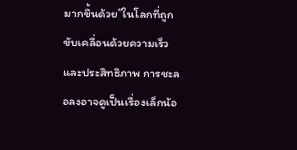มากขึ้นด้วย”ในโลกที่ถูกขับเคลื่อนด้วยความเร็ว และประสิทธิภาพ การชะลอลงอาจดูเป็นเรื่องเล็กน้อ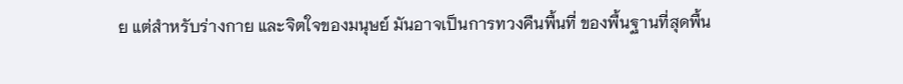ย แต่สำหรับร่างกาย และจิตใจของมนุษย์ มันอาจเป็นการทวงคืนพื้นที่ ของพื้นฐานที่สุดพื้น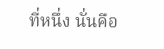ที่หนึ่ง นั่นคือ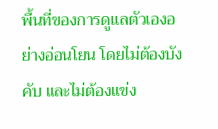พื้นที่ของการดูแลตัวเองอย่างอ่อนโยน โดยไม่ต้องบังคับ และไม่ต้องแข่ง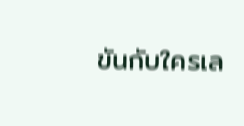ขันกับใครเล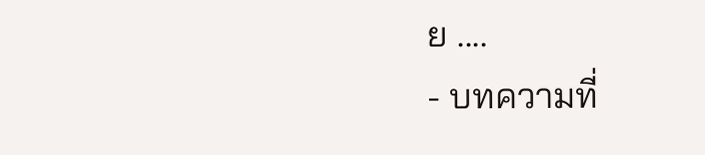ย ....
- บทความที่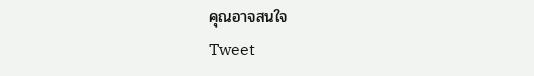คุณอาจสนใจ
Tweet